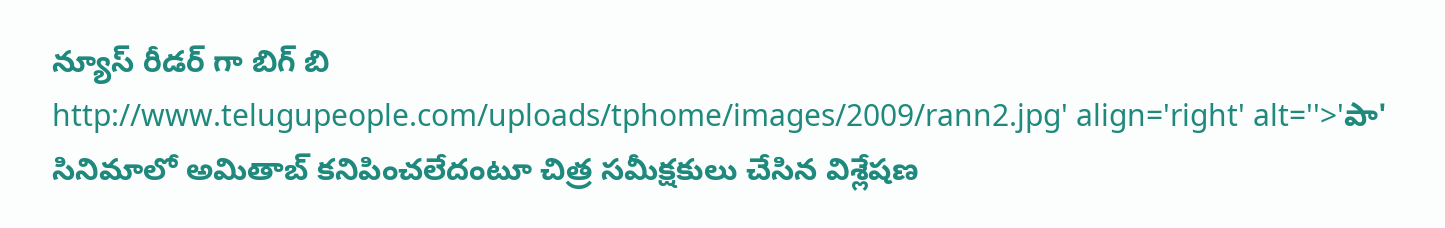న్యూస్ రీడర్ గా బిగ్ బి
http://www.telugupeople.com/uploads/tphome/images/2009/rann2.jpg' align='right' alt=''>'పా' సినిమాలో అమితాబ్ కనిపించలేదంటూ చిత్ర సమీక్షకులు చేసిన విశ్లేషణ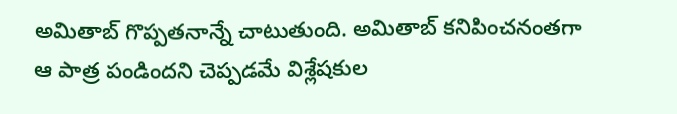అమితాబ్ గొప్పతనాన్నే చాటుతుంది. అమితాబ్ కనిపించనంతగా ఆ పాత్ర పండిందని చెప్పడమే విశ్లేషకుల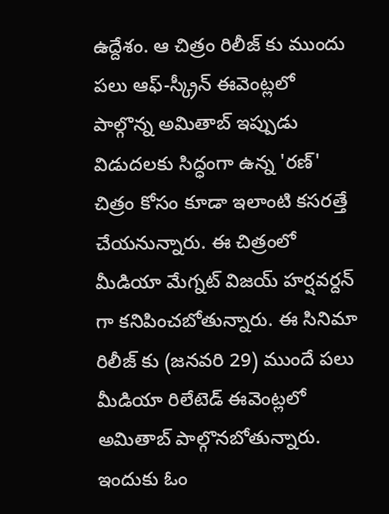ఉద్దేశం. ఆ చిత్రం రిలీజ్ కు ముందు పలు ఆఫ్-స్క్రీన్ ఈవెంట్లలో పాల్గొన్న అమితాబ్ ఇప్పుడు విడుదలకు సిద్ధంగా ఉన్న 'రణ్' చిత్రం కోసం కూడా ఇలాంటి కసరత్తే చేయనున్నారు. ఈ చిత్రంలో మీడియా మేగ్నట్ విజయ్ హర్షవర్దన్ గా కనిపించబోతున్నారు. ఈ సినిమా రిలీజ్ కు (జనవరి 29) ముందే పలు మీడియా రిలేటెడ్ ఈవెంట్లలో అమితాబ్ పాల్గొనబోతున్నారు. ఇందుకు ఓం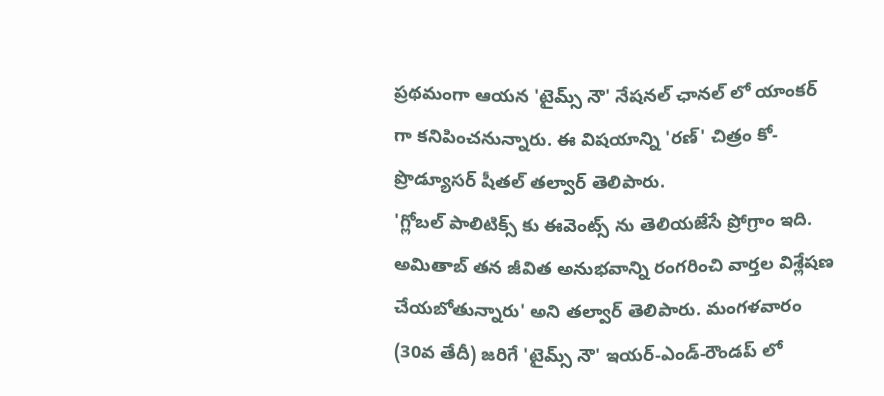ప్రథమంగా ఆయన 'టైమ్స్ నౌ' నేషనల్ ఛానల్ లో యాంకర్ గా కనిపించనున్నారు. ఈ విషయాన్ని 'రణ్' చిత్రం కో-ప్రొడ్యూసర్ షీతల్ తల్వార్ తెలిపారు.
'గ్లోబల్ పాలిటిక్స్ కు ఈవెంట్స్ ను తెలియజేసే ప్రోగ్రాం ఇది. అమితాబ్ తన జీవిత అనుభవాన్ని రంగరించి వార్తల విశ్లేషణ చేయబోతున్నారు' అని తల్వార్ తెలిపారు. మంగళవారం (30వ తేదీ) జరిగే 'టైమ్స్ నౌ' ఇయర్-ఎండ్-రౌండప్ లో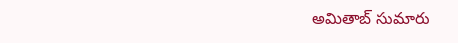అమితాబ్ సుమారు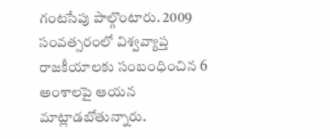గంటసేపు పాల్గొంటారు. 2009 సంవత్సరంలో విశ్వవ్యాప్త రాజకీయాలకు సంబంధించిన 6 అంశాలపై ఆయన మాట్లాడబోతున్నారు.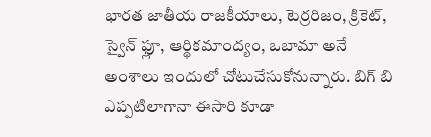భారత జాతీయ రాజకీయాలు, టెర్రరిజం, క్రికెట్, స్వైన్ ఫ్లూ, ఆర్థికమాంద్యం, ఒబామా అనే అంశాలు ఇందులో చోటుచేసుకోనున్నారు. బిగ్ బి ఎప్పటిలాగానా ఈసారి కూడా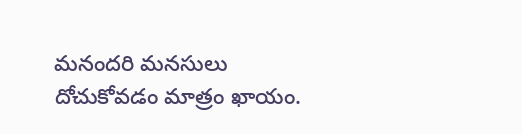మనందరి మనసులు దోచుకోవడం మాత్రం ఖాయం.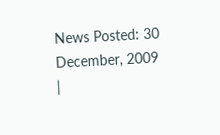News Posted: 30 December, 2009
|